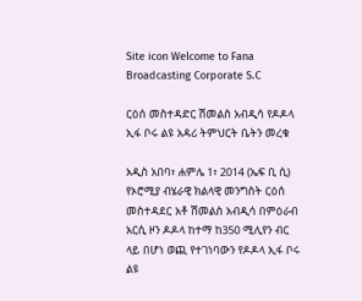Site icon Welcome to Fana Broadcasting Corporate S.C

ርዕሰ መስተዳድር ሽመልስ አብዲሳ የዶዶላ ኢፋ ቦሩ ልዩ አዳሪ ትምህርት ቤትን መረቁ

አዲስ አበባ፣ ሐምሌ 1፣ 2014 (ኤፍ ቢ ሲ) የኦሮሚያ ብሄራዊ ክልላዊ መንግስት ርዕሰ መስተዳደር አቶ ሽመልስ አብዲሳ በምዕራብ አርሲ ዞን ዶዶላ ከተማ ከ350 ሚሊየን ብር ላይ በሆነ ወጪ የተገነባውን የዶዶላ ኢፋ ቦሩ ልዩ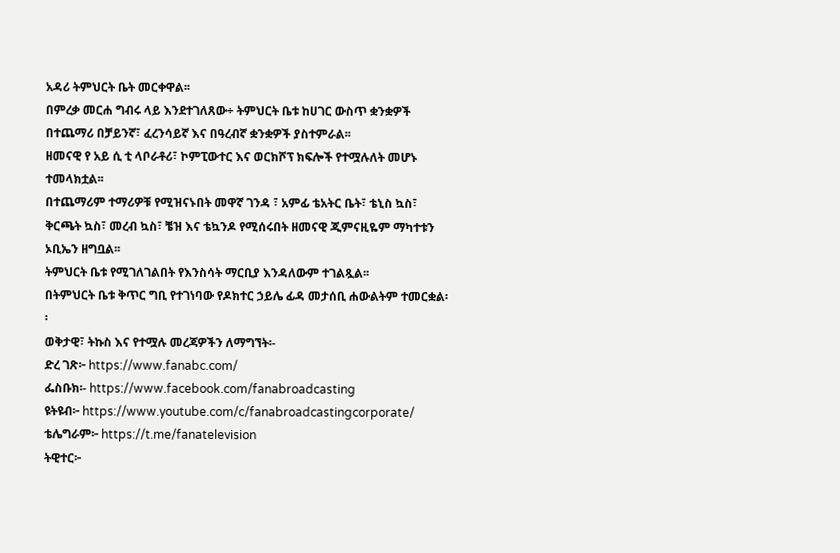አዳሪ ትምህርት ቤት መርቀዋል፡፡
በምረቃ መርሐ ግብሩ ላይ እንደተገለጸው÷ ትምህርት ቤቱ ከሀገር ውስጥ ቋንቋዎች በተጨማሪ በቻይንኛ፣ ፈረንሳይኛ እና በዓረብኛ ቋንቋዎች ያስተምራል፡፡
ዘመናዊ የ አይ ሲ ቲ ላቦራቶሪ፣ ኮምፒውተር እና ወርክሾፕ ክፍሎች የተሟሉለት መሆኑ ተመላክቷል፡፡
በተጨማሪም ተማሪዎቹ የሚዝናኑበት መዋኛ ገንዳ ፣ አምፊ ቴአትር ቤት፣ ቴኒስ ኳስ፣ ቅርጫት ኳስ፣ መረብ ኳስ፣ ቼዝ እና ቴኳንዶ የሚሰሩበት ዘመናዊ ጂምናዚዬም ማካተቱን ኦቢኤን ዘግቧል፡፡
ትምህርት ቤቱ የሚገለገልበት የእንስሳት ማርቢያ እንዳለውም ተገልጿል፡፡
በትምህርት ቤቱ ቅጥር ግቢ የተገነባው የዶክተር ኃይሌ ፊዳ መታሰቢ ሐውልትም ተመርቋል፡፡
ወቅታዊ፣ ትኩስ እና የተሟሉ መረጃዎችን ለማግኘት፡-
ድረ ገጽ፦ https://www.fanabc.com/
ፌስቡክ፡- https://www.facebook.com/fanabroadcasting
ዩትዩብ፦ https://www.youtube.com/c/fanabroadcastingcorporate/
ቴሌግራም፦ https://t.me/fanatelevision
ትዊተር፦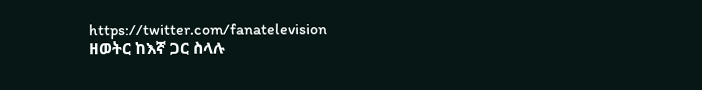https://twitter.com/fanatelevision
ዘወትር ከእኛ ጋር ስላሉ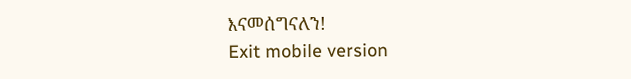እናመሰግናለን!
Exit mobile version